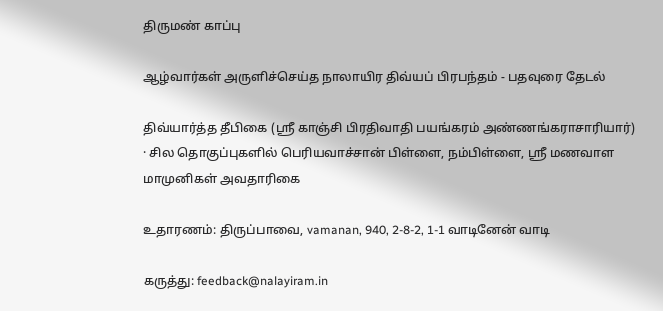திருமண் காப்பு

ஆழ்வார்கள் அருளிச்செய்த நாலாயிர திவ்யப் பிரபந்தம் - பதவுரை தேடல்

திவ்யார்த்த தீபிகை (ஸ்ரீ காஞ்சி பிரதிவாதி பயங்கரம் அண்ணங்கராசாரியார்) · சில தொகுப்புகளில் பெரியவாச்சான் பிள்ளை, நம்பிள்ளை, ஸ்ரீ மணவாள மாமுனிகள் அவதாரிகை

உதாரணம்: திருப்பாவை, vamanan, 940, 2-8-2, 1-1 வாடினேன் வாடி

கருத்து: feedback@nalayiram.in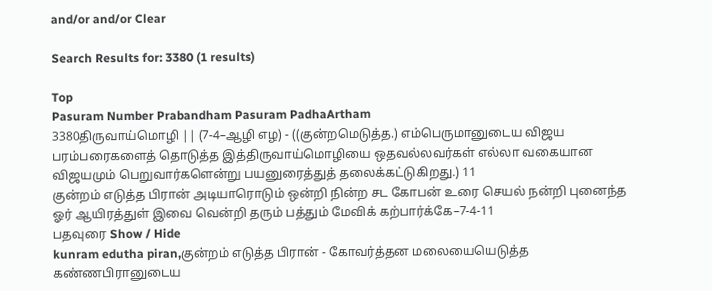and/or and/or Clear

Search Results for: 3380 (1 results)

Top
Pasuram Number Prabandham Pasuram PadhaArtham
3380திருவாய்மொழி || (7-4–ஆழி எழ) - ((குன்றமெடுத்த.) எம்பெருமானுடைய விஜய பரம்பரைகளைத் தொடுத்த இத்திருவாய்மொழியை ஒதவல்லவர்கள் எல்லா வகையான விஜயமும் பெறுவார்களென்று பயனுரைத்துத் தலைக்கட்டுகிறது.) 11
குன்றம் எடுத்த பிரான் அடியாரொடும் ஒன்றி நின்ற சட கோபன் உரை செயல் நன்றி புனைந்த ஓர் ஆயிரத்துள் இவை வென்றி தரும் பத்தும் மேவிக் கற்பார்க்கே–7-4-11
பதவுரை Show / Hide
kunram edutha piran,குன்றம் எடுத்த பிரான் - கோவர்த்தன மலையையெடுத்த கண்ணபிரானுடைய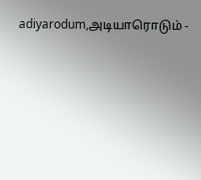adiyarodum,அடியாரொடும் -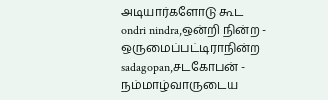அடியார்களோடு கூட
ondri nindra,ஒன்றி நின்ற - ஒருமைப்பட்டிராநின்ற
sadagopan,சடகோபன் - நம்மாழ்வாருடைய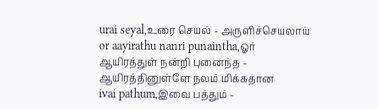urai seyal,உரை செயல் - அருளிச்செயலாய்
or aayirathu nanri punaintha,ஓர் ஆயிரத்துள் நன்றி புனைந்த - ஆயிரத்தினுள்ளே நலம் மிக்கதான
ivai pathum,இவை பத்தும் -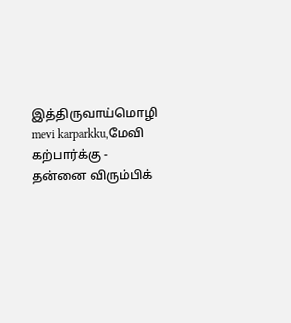இத்திருவாய்மொழி
mevi karparkku,மேவி கற்பார்க்கு - தன்னை விரும்பிக்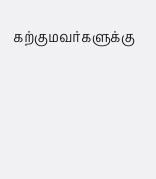கற்குமவர்களுக்கு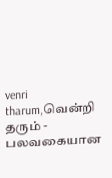venri tharum,வென்றி தரும் - பலவகையான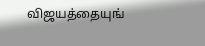விஜயத்தையுங்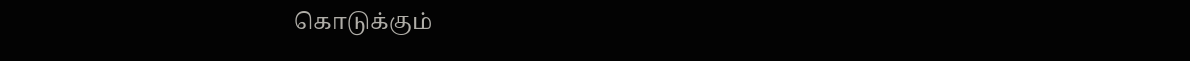கொடுக்கும்